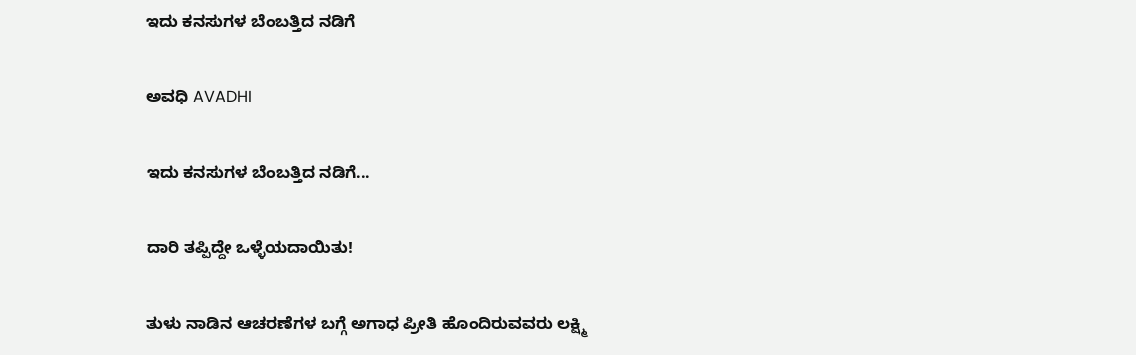ಇದು ಕನಸುಗಳ ಬೆಂಬತ್ತಿದ ನಡಿಗೆ‍

ಅವಧಿ AVADHI

ಇದು ಕನಸುಗಳ ಬೆಂಬತ್ತಿದ ನಡಿಗೆ...

ದಾರಿ ತಪ್ಪಿದ್ದೇ ಒಳ್ಳೆಯದಾಯಿತು!

ತುಳು ನಾಡಿನ ಆಚರಣೆಗಳ ಬಗ್ಗೆ ಅಗಾಧ ಪ್ರೀತಿ ಹೊಂದಿರುವವರು ಲಕ್ಷ್ಮಿ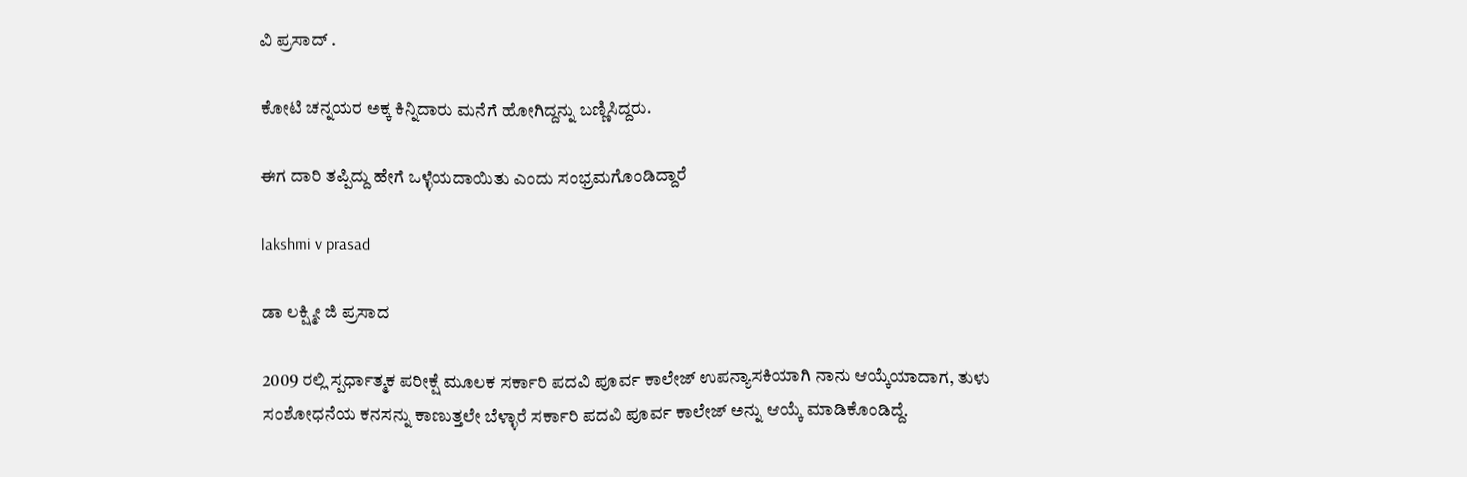ವಿ ಪ್ರಸಾದ್ .

ಕೋಟಿ ಚನ್ನಯರ ಅಕ್ಕ ಕಿನ್ನಿದಾರು ಮನೆಗೆ ಹೋಗಿದ್ದನ್ನು ಬಣ್ಣಿಸಿದ್ದರು.

ಈಗ ದಾರಿ ತಪ್ಪಿದ್ದು ಹೇಗೆ ಒಳ್ಳೆಯದಾಯಿತು ಎಂದು ಸಂಭ್ರಮಗೊಂಡಿದ್ದಾರೆ

lakshmi v prasad

ಡಾ ಲಕ್ಷ್ಮೀ ಜಿ ಪ್ರಸಾದ

2009 ರಲ್ಲಿ ಸ್ಪರ್ಧಾತ್ಮಕ ಪರೀಕ್ಷೆ ಮೂಲಕ ಸರ್ಕಾರಿ ಪದವಿ ಪೂರ್ವ ಕಾಲೇಜ್ ಉಪನ್ಯಾಸಕಿಯಾಗಿ ನಾನು ಆಯ್ಕೆಯಾದಾಗ, ತುಳು ಸಂಶೋಧನೆಯ ಕನಸನ್ನು ಕಾಣುತ್ತಲೇ ಬೆಳ್ಳಾರೆ ಸರ್ಕಾರಿ ಪದವಿ ಪೂರ್ವ ಕಾಲೇಜ್ ಅನ್ನು ಆಯ್ಕೆ ಮಾಡಿಕೊಂಡಿದ್ದೆ.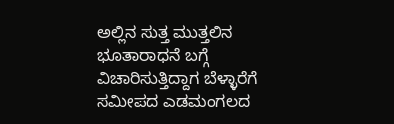ಅಲ್ಲಿನ ಸುತ್ತ ಮುತ್ತಲಿನ ಭೂತಾರಾಧನೆ ಬಗ್ಗೆ ವಿಚಾರಿಸುತ್ತಿದ್ದಾಗ ಬೆಳ್ಳಾರೆಗೆ ಸಮೀಪದ ಎಡಮಂಗಲದ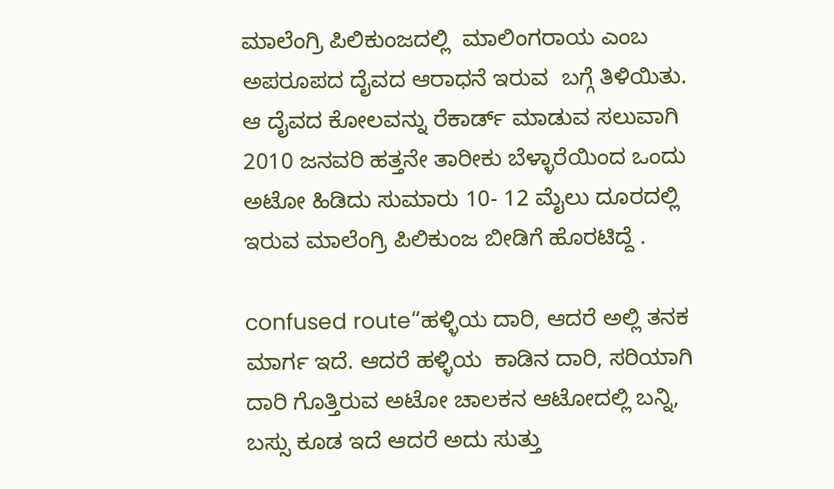ಮಾಲೆಂಗ್ರಿ ಪಿಲಿಕುಂಜದಲ್ಲಿ  ಮಾಲಿಂಗರಾಯ ಎಂಬ ಅಪರೂಪದ ದೈವದ ಆರಾಧನೆ ಇರುವ  ಬಗ್ಗೆ ತಿಳಿಯಿತು. ಆ ದೈವದ ಕೋಲವನ್ನು ರೆಕಾರ್ಡ್ ಮಾಡುವ ಸಲುವಾಗಿ 2010 ಜನವರಿ ಹತ್ತನೇ ತಾರೀಕು ಬೆಳ್ಳಾರೆಯಿಂದ ಒಂದು ಅಟೋ ಹಿಡಿದು ಸುಮಾರು 10- 12 ಮೈಲು ದೂರದಲ್ಲಿ ಇರುವ ಮಾಲೆಂಗ್ರಿ ಪಿಲಿಕುಂಜ ಬೀಡಿಗೆ ಹೊರಟಿದ್ದೆ .

confused route“ಹಳ್ಳಿಯ ದಾರಿ, ಆದರೆ ಅಲ್ಲಿ ತನಕ ಮಾರ್ಗ ಇದೆ. ಆದರೆ ಹಳ್ಳಿಯ  ಕಾಡಿನ ದಾರಿ, ಸರಿಯಾಗಿ ದಾರಿ ಗೊತ್ತಿರುವ ಅಟೋ ಚಾಲಕನ ಆಟೋದಲ್ಲಿ ಬನ್ನಿ, ಬಸ್ಸು ಕೂಡ ಇದೆ ಆದರೆ ಅದು ಸುತ್ತು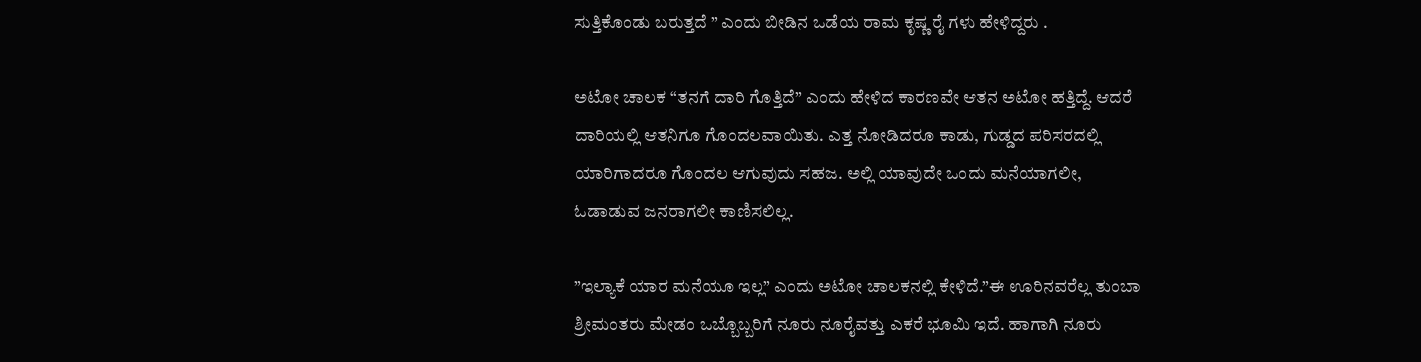ಸುತ್ತಿಕೊಂಡು ಬರುತ್ತದೆ ” ಎಂದು ಬೀಡಿನ ಒಡೆಯ ರಾಮ ಕೃಷ್ಣ ರೈ ಗಳು ಹೇಳಿದ್ದರು .

ಅಟೋ ಚಾಲಕ “ತನಗೆ ದಾರಿ ಗೊತ್ತಿದೆ” ಎಂದು ಹೇಳಿದ ಕಾರಣವೇ ಆತನ ಅಟೋ ಹತ್ತಿದ್ದೆ. ಆದರೆ ದಾರಿಯಲ್ಲಿ ಆತನಿಗೂ ಗೊಂದಲವಾಯಿತು. ಎತ್ತ ನೋಡಿದರೂ ಕಾಡು, ಗುಡ್ಡದ ಪರಿಸರದಲ್ಲಿ ಯಾರಿಗಾದರೂ ಗೊಂದಲ ಆಗುವುದು ಸಹಜ. ಅಲ್ಲಿ ಯಾವುದೇ ಒಂದು ಮನೆಯಾಗಲೀ, ಓಡಾಡುವ ಜನರಾಗಲೀ ಕಾಣಿಸಲಿಲ್ಲ.

”ಇಲ್ಯಾಕೆ ಯಾರ ಮನೆಯೂ ಇಲ್ಲ” ಎಂದು ಅಟೋ ಚಾಲಕನಲ್ಲಿ ಕೇಳಿದೆ.”ಈ ಊರಿನವರೆಲ್ಲ ತುಂಬಾ ಶ್ರೀಮಂತರು ಮೇಡಂ ಒಬ್ಬೊಬ್ಬರಿಗೆ ನೂರು ನೂರೈವತ್ತು ಎಕರೆ ಭೂಮಿ ಇದೆ. ಹಾಗಾಗಿ ನೂರು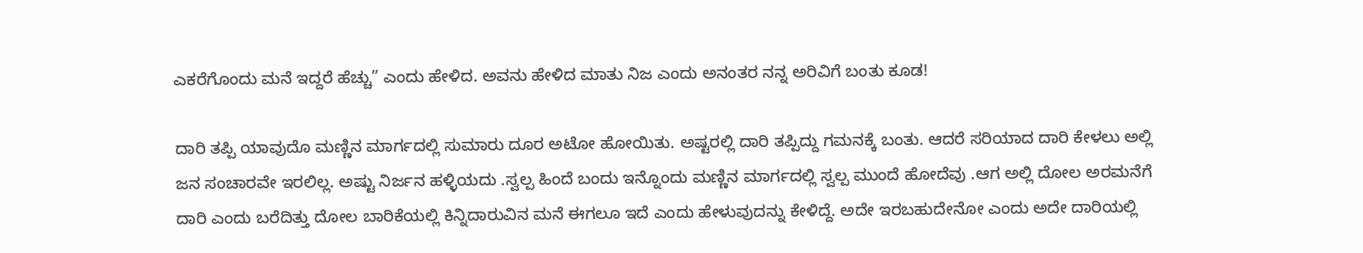ಎಕರೆಗೊಂದು ಮನೆ ಇದ್ದರೆ ಹೆಚ್ಚು” ಎಂದು ಹೇಳಿದ. ಅವನು ಹೇಳಿದ ಮಾತು ನಿಜ ಎಂದು ಅನಂತರ ನನ್ನ ಅರಿವಿಗೆ ಬಂತು ಕೂಡ!

ದಾರಿ ತಪ್ಪಿ ಯಾವುದೊ ಮಣ್ಣಿನ ಮಾರ್ಗದಲ್ಲಿ ಸುಮಾರು ದೂರ ಅಟೋ ಹೋಯಿತು. ಅಷ್ಟರಲ್ಲಿ ದಾರಿ ತಪ್ಪಿದ್ದು ಗಮನಕ್ಕೆ ಬಂತು. ಆದರೆ ಸರಿಯಾದ ದಾರಿ ಕೇಳಲು ಅಲ್ಲಿ ಜನ ಸಂಚಾರವೇ ಇರಲಿಲ್ಲ. ಅಷ್ಟು ನಿರ್ಜನ ಹಳ್ಳಿಯದು .ಸ್ವಲ್ಪ ಹಿಂದೆ ಬಂದು ಇನ್ನೊಂದು ಮಣ್ಣಿನ ಮಾರ್ಗದಲ್ಲಿ ಸ್ವಲ್ಪ ಮುಂದೆ ಹೋದೆವು .ಆಗ ಅಲ್ಲಿ ದೋಲ ಅರಮನೆಗೆ ದಾರಿ ಎಂದು ಬರೆದಿತ್ತು ದೋಲ ಬಾರಿಕೆಯಲ್ಲಿ ಕಿನ್ನಿದಾರುವಿನ ಮನೆ ಈಗಲೂ ಇದೆ ಎಂದು ಹೇಳುವುದನ್ನು ಕೇಳಿದ್ದೆ. ಅದೇ ಇರಬಹುದೇನೋ ಎಂದು ಅದೇ ದಾರಿಯಲ್ಲಿ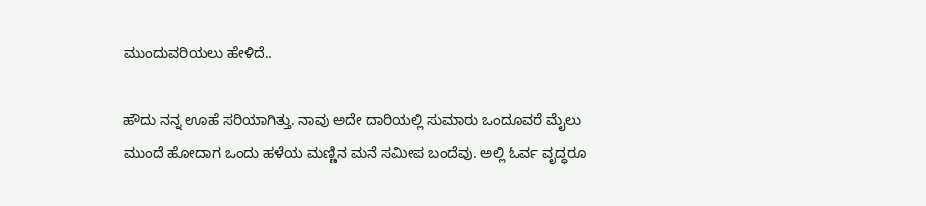ಮುಂದುವರಿಯಲು ಹೇಳಿದೆ..

ಹೌದು ನನ್ನ ಊಹೆ ಸರಿಯಾಗಿತ್ತು. ನಾವು ಅದೇ ದಾರಿಯಲ್ಲಿ ಸುಮಾರು ಒಂದೂವರೆ ಮೈಲು ಮುಂದೆ ಹೋದಾಗ ಒಂದು ಹಳೆಯ ಮಣ್ಣಿನ ಮನೆ ಸಮೀಪ ಬಂದೆವು. ಅಲ್ಲಿ ಓರ್ವ ವೃದ್ಧರೂ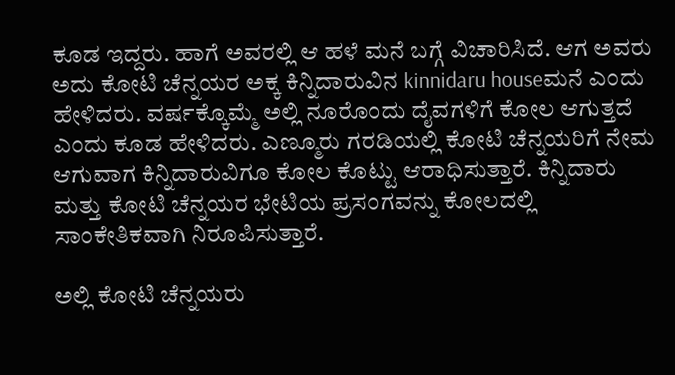ಕೂಡ ಇದ್ದರು. ಹಾಗೆ ಅವರಲ್ಲಿ ಆ ಹಳೆ ಮನೆ ಬಗ್ಗೆ ವಿಚಾರಿಸಿದೆ. ಆಗ ಅವರು ಅದು ಕೋಟಿ ಚೆನ್ನಯರ ಅಕ್ಕ ಕಿನ್ನಿದಾರುವಿನ kinnidaru houseಮನೆ ಎಂದು ಹೇಳಿದರು. ವರ್ಷಕ್ಕೊಮ್ಮೆ ಅಲ್ಲಿ ನೂರೊಂದು ದೈವಗಳಿಗೆ ಕೋಲ ಆಗುತ್ತದೆ ಎಂದು ಕೂಡ ಹೇಳಿದರು. ಎಣ್ಮೂರು ಗರಡಿಯಲ್ಲಿ ಕೋಟಿ ಚೆನ್ನಯರಿಗೆ ನೇಮ ಆಗುವಾಗ ಕಿನ್ನಿದಾರುವಿಗೂ ಕೋಲ ಕೊಟ್ಟು ಆರಾಧಿಸುತ್ತಾರೆ. ಕಿನ್ನಿದಾರು ಮತ್ತು ಕೋಟಿ ಚೆನ್ನಯರ ಭೇಟಿಯ ಪ್ರಸಂಗವನ್ನು ಕೋಲದಲ್ಲಿ ಸಾಂಕೇತಿಕವಾಗಿ ನಿರೂಪಿಸುತ್ತಾರೆ.

ಅಲ್ಲಿ ಕೋಟಿ ಚೆನ್ನಯರು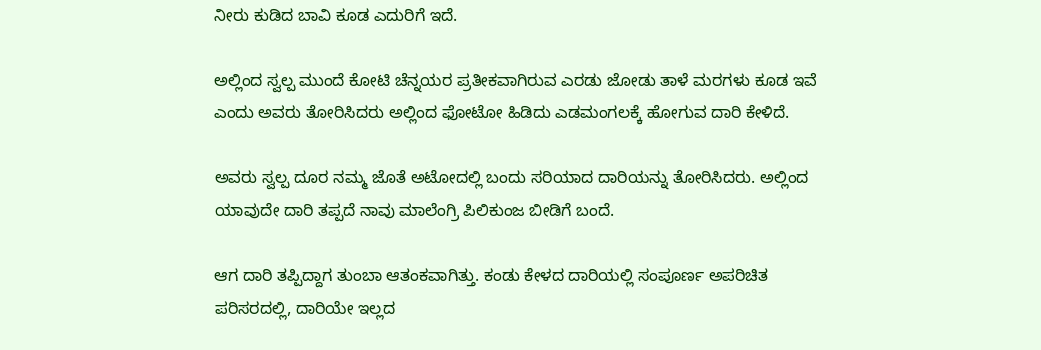ನೀರು ಕುಡಿದ ಬಾವಿ ಕೂಡ ಎದುರಿಗೆ ಇದೆ.

ಅಲ್ಲಿಂದ ಸ್ವಲ್ಪ ಮುಂದೆ ಕೋಟಿ ಚೆನ್ನಯರ ಪ್ರತೀಕವಾಗಿರುವ ಎರಡು ಜೋಡು ತಾಳೆ ಮರಗಳು ಕೂಡ ಇವೆ ಎಂದು ಅವರು ತೋರಿಸಿದರು ಅಲ್ಲಿಂದ ಫೋಟೋ ಹಿಡಿದು ಎಡಮಂಗಲಕ್ಕೆ ಹೋಗುವ ದಾರಿ ಕೇಳಿದೆ.

ಅವರು ಸ್ವಲ್ಪ ದೂರ ನಮ್ಮ ಜೊತೆ ಅಟೋದಲ್ಲಿ ಬಂದು ಸರಿಯಾದ ದಾರಿಯನ್ನು ತೋರಿಸಿದರು. ಅಲ್ಲಿಂದ ಯಾವುದೇ ದಾರಿ ತಪ್ಪದೆ ನಾವು ಮಾಲೆಂಗ್ರಿ ಪಿಲಿಕುಂಜ ಬೀಡಿಗೆ ಬಂದೆ.

ಆಗ ದಾರಿ ತಪ್ಪಿದ್ದಾಗ ತುಂಬಾ ಆತಂಕವಾಗಿತ್ತು. ಕಂಡು ಕೇಳದ ದಾರಿಯಲ್ಲಿ ಸಂಪೂರ್ಣ ಅಪರಿಚಿತ ಪರಿಸರದಲ್ಲಿ, ದಾರಿಯೇ ಇಲ್ಲದ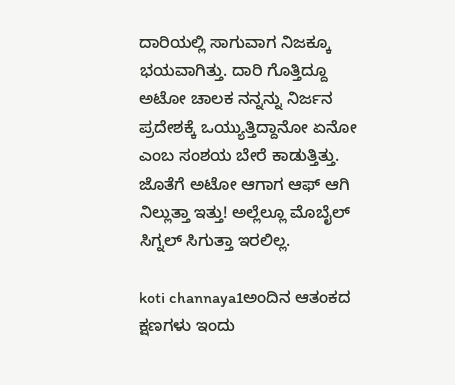ದಾರಿಯಲ್ಲಿ ಸಾಗುವಾಗ ನಿಜಕ್ಕೂ ಭಯವಾಗಿತ್ತು. ದಾರಿ ಗೊತ್ತಿದ್ದೂ ಅಟೋ ಚಾಲಕ ನನ್ನನ್ನು ನಿರ್ಜನ ಪ್ರದೇಶಕ್ಕೆ ಒಯ್ಯುತ್ತಿದ್ದಾನೋ ಏನೋ ಎಂಬ ಸಂಶಯ ಬೇರೆ ಕಾಡುತ್ತಿತ್ತು. ಜೊತೆಗೆ ಅಟೋ ಆಗಾಗ ಆಫ್ ಆಗಿ ನಿಲ್ಲುತ್ತಾ ಇತ್ತು! ಅಲ್ಲೆಲ್ಲೂ ಮೊಬೈಲ್ ಸಿಗ್ನಲ್ ಸಿಗುತ್ತಾ ಇರಲಿಲ್ಲ.

koti channaya1ಅಂದಿನ ಆತಂಕದ ಕ್ಷಣಗಳು ಇಂದು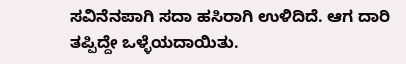ಸವಿನೆನಪಾಗಿ ಸದಾ ಹಸಿರಾಗಿ ಉಳಿದಿದೆ. ಆಗ ದಾರಿ ತಪ್ಪಿದ್ದೇ ಒಳ್ಳೆಯದಾಯಿತು.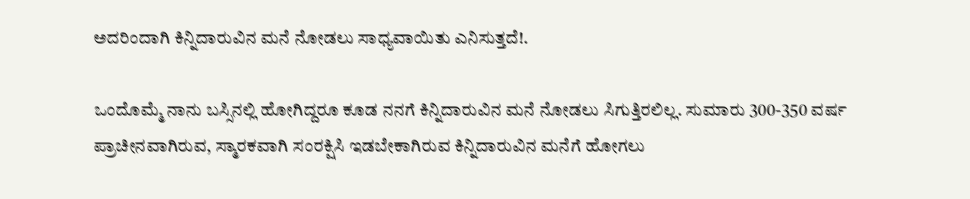ಅದರಿಂದಾಗಿ ಕಿನ್ನಿದಾರುವಿನ ಮನೆ ನೋಡಲು ಸಾಧ್ಯವಾಯಿತು ಎನಿಸುತ್ತದೆ!.

ಒಂದೊಮ್ಮೆ ನಾನು ಬಸ್ಸಿನಲ್ಲಿ ಹೋಗಿದ್ದರೂ ಕೂಡ ನನಗೆ ಕಿನ್ನಿದಾರುವಿನ ಮನೆ ನೋಡಲು ಸಿಗುತ್ತಿರಲಿಲ್ಲ. ಸುಮಾರು 300-350 ವರ್ಷ ಪ್ರಾಚೀನವಾಗಿರುವ, ಸ್ಮಾರಕವಾಗಿ ಸಂರಕ್ಷಿಸಿ ಇಡಬೇಕಾಗಿರುವ ಕಿನ್ನಿದಾರುವಿನ ಮನೆಗೆ ಹೋಗಲು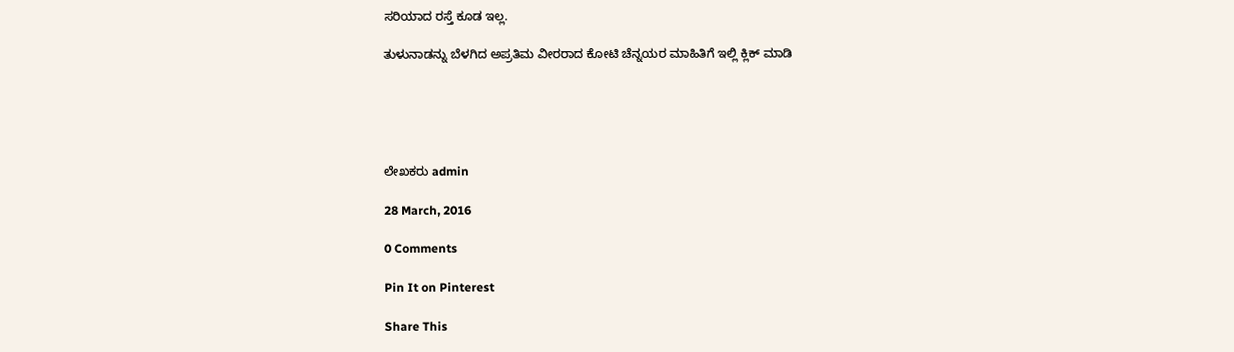ಸರಿಯಾದ ರಸ್ತೆ ಕೂಡ ಇಲ್ಲ.

ತುಳುನಾಡನ್ನು ಬೆಳಗಿದ ಅಪ್ರತಿಮ ವೀರರಾದ ಕೋಟಿ ಚೆನ್ನಯರ ಮಾಹಿತಿಗೆ ಇಲ್ಲಿ ಕ್ಲಿಕ್ ಮಾಡಿ





ಲೇಖಕರು admin

28 March, 2016

0 Comments

Pin It on Pinterest

Share This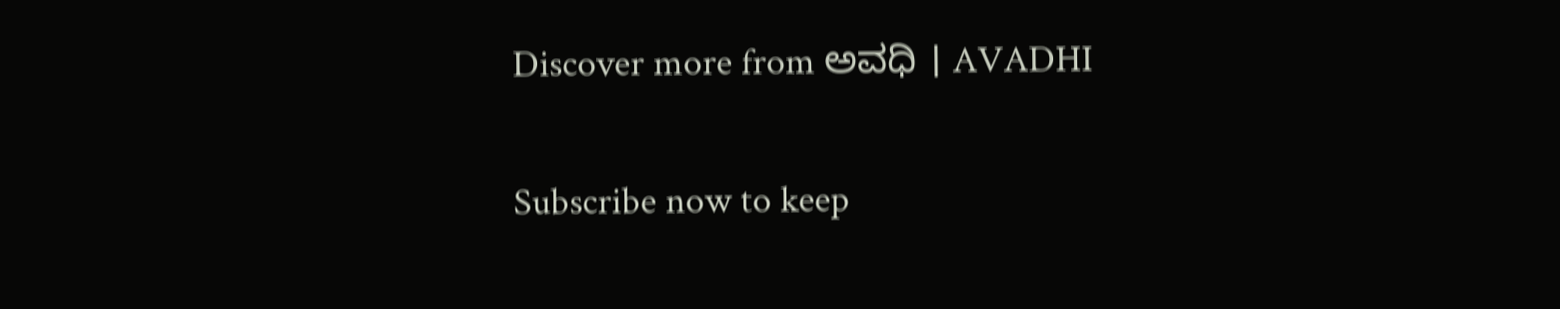Discover more from ಅವಧಿ । AVADHI

Subscribe now to keep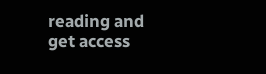reading and get access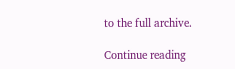to the full archive.

Continue reading